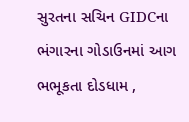સુરતના સચિન GIDCના ભંગારના ગોડાઉનમાં આગ ભભૂકતા દોડધામ ,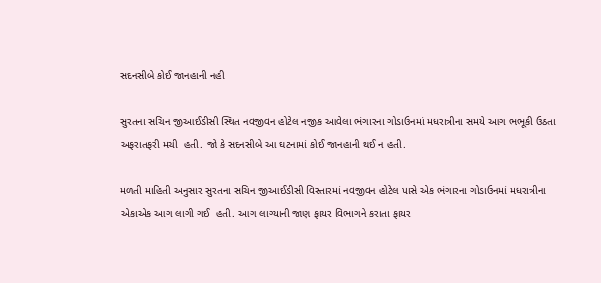સદનસીબે કોઈ જાનહાની નહી

સુરતના સચિન જીઆઈડીસી સ્થિત નવજીવન હોટેલ નજીક આવેલા ભંગારના ગોડાઉનમાં મધરાત્રીના સમયે આગ ભભૂકી ઉઠતા અફરાતફરી મચી  હતી. જો કે સદનસીબે આ ઘટનામાં કોઈ જાનહાની થઈ ન હતી.

મળતી માહિતી અનુસાર સુરતના સચિન જીઆઈડીસી વિસ્તારમાં નવજીવન હોટેલ પાસે એક ભંગારના ગોડાઉનમાં મધરાત્રીના એકાએક આગ લાગી ગઈ  હતી. આગ લાગ્યાની જાણ ફાયર વિભાગને કરાતા ફાયર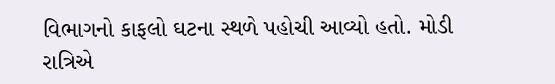વિભાગનો કાફલો ઘટના સ્થળે પહોચી આવ્યો હતો. મોડી રાત્રિએ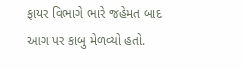ફાયર વિભાગે ભારે જહેમત બાદ આગ પર કાબુ મેળવ્યો હતો.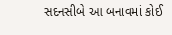સદનસીબે આ બનાવમાં કોઈ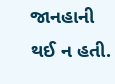જાનહાની થઈ ન હતી.